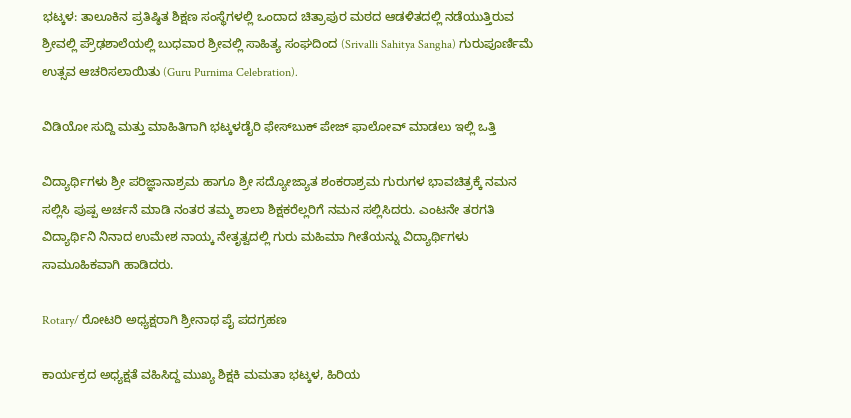ಭಟ್ಕಳ: ತಾಲೂಕಿನ ಪ್ರತಿಷ್ಠಿತ ಶಿಕ್ಷಣ ಸಂಸ್ಥೆಗಳಲ್ಲಿ ಒಂದಾದ ಚಿತ್ರಾಪುರ ಮಠದ ಆಡಳಿತದಲ್ಲಿ ನಡೆಯುತ್ತಿರುವ ಶ್ರೀವಲ್ಲಿ ಪ್ರೌಢಶಾಲೆಯಲ್ಲಿ ಬುಧವಾರ ಶ್ರೀವಲ್ಲಿ ಸಾಹಿತ್ಯ ಸಂಘದಿಂದ (Srivalli Sahitya Sangha) ಗುರುಪೂರ್ಣಿಮೆ ಉತ್ಸವ ಆಚರಿಸಲಾಯಿತು (Guru Purnima Celebration).

ವಿಡಿಯೋ ಸುದ್ದಿ ಮತ್ತು ಮಾಹಿತಿಗಾಗಿ ಭಟ್ಕಳಡೈರಿ ಫೇಸ್‌ಬುಕ್‌ ಪೇಜ್ ಫಾಲೋವ್ ಮಾಡಲು ಇಲ್ಲಿ ಒತ್ತಿ

ವಿದ್ಯಾರ್ಥಿಗಳು ಶ್ರೀ ಪರಿಜ್ಞಾನಾಶ್ರಮ ಹಾಗೂ ಶ್ರೀ ಸದ್ಯೋಜ್ಯಾತ ಶಂಕರಾಶ್ರಮ ಗುರುಗಳ ಭಾವಚಿತ್ರಕ್ಕೆ ನಮನ ಸಲ್ಲಿಸಿ ಪುಷ್ಪ ಅರ್ಚನೆ ಮಾಡಿ ನಂತರ ತಮ್ಮ ಶಾಲಾ ಶಿಕ್ಷಕರೆಲ್ಲರಿಗೆ ನಮನ ಸಲ್ಲಿಸಿದರು. ಎಂಟನೇ ತರಗತಿ ವಿದ್ಯಾರ್ಥಿನಿ ನಿನಾದ ಉಮೇಶ ನಾಯ್ಕ ನೇತೃತ್ವದಲ್ಲಿ ಗುರು ಮಹಿಮಾ ಗೀತೆಯನ್ನು ವಿದ್ಯಾರ್ಥಿಗಳು ಸಾಮೂಹಿಕವಾಗಿ ಹಾಡಿದರು.

Rotary/ ರೋಟರಿ ಅಧ್ಯಕ್ಷರಾಗಿ ಶ್ರೀನಾಥ ಪೈ ಪದಗ್ರಹಣ

ಕಾರ್ಯಕ್ರದ ಅಧ್ಯಕ್ಷತೆ ವಹಿಸಿದ್ದ ಮುಖ್ಯ ಶಿಕ್ಷಕಿ ಮಮತಾ ಭಟ್ಕಳ, ಹಿರಿಯ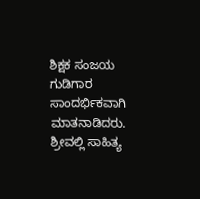ಶಿಕ್ಷಕ ಸಂಜಯ ಗುಡಿಗಾರ ಸಾಂದರ್ಭಿಕವಾಗಿ ಮಾತನಾಡಿದರು. ಶ್ರೀವಲ್ಲಿ ಸಾಹಿತ್ಯ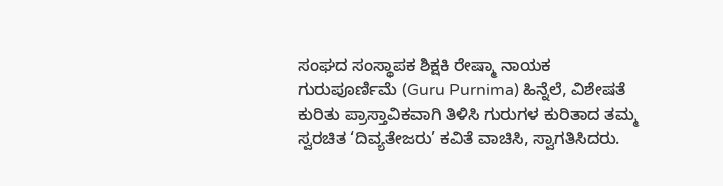ಸಂಘದ ಸಂಸ್ಥಾಪಕ ಶಿಕ್ಷಕಿ ರೇಷ್ಮಾ ನಾಯಕ ಗುರುಪೂರ್ಣಿಮೆ (Guru Purnima) ಹಿನ್ನೆಲೆ, ವಿಶೇಷತೆ ಕುರಿತು ಪ್ರಾಸ್ತಾವಿಕವಾಗಿ ತಿಳಿಸಿ ಗುರುಗಳ ಕುರಿತಾದ ತಮ್ಮ ಸ್ವರಚಿತ ‘ದಿವ್ಯತೇಜರು’ ಕವಿತೆ ವಾಚಿಸಿ, ಸ್ವಾಗತಿಸಿದರು.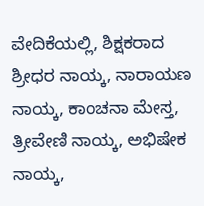ವೇದಿಕೆಯಲ್ಲಿ, ಶಿಕ್ಷಕರಾದ ಶ್ರೀಧರ ನಾಯ್ಕ, ನಾರಾಯಣ ನಾಯ್ಕ, ಕಾಂಚನಾ ಮೇಸ್ತ, ತ್ರೀವೇಣಿ ನಾಯ್ಕ, ಅಭಿಷೇಕ ನಾಯ್ಕ,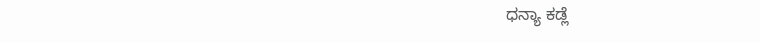ಧನ್ಯಾ ಕಡ್ಲೆ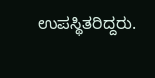ಉಪಸ್ಥಿತರಿದ್ದರು.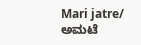Mari jatre/ ಅಮಟೆ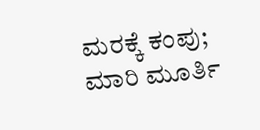ಮರಕ್ಕೆ ಕಂಪು; ಮಾರಿ ಮೂರ್ತಿ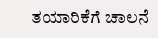ತಯಾರಿಕೆಗೆ ಚಾಲನೆ